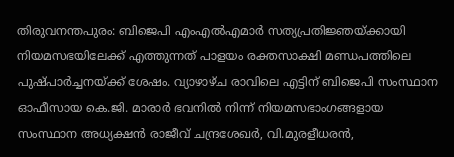തിരുവനന്തപുരം: ബിജെപി എംഎൽഎമാർ സത്യപ്രതിജ്ഞയ്ക്കായി നിയമസഭയിലേക്ക് എത്തുന്നത് പാളയം രക്തസാക്ഷി മണ്ഡപത്തിലെ പുഷ്പാർച്ചനയ്ക്ക് ശേഷം. വ്യാഴാഴ്ച രാവിലെ എട്ടിന് ബിജെപി സംസ്ഥാന ഓഫീസായ കെ.ജി. മാരാർ ഭവനിൽ നിന്ന് നിയമസഭാംഗങ്ങളായ സംസ്ഥാന അധ്യക്ഷൻ രാജീവ് ചന്ദ്രശേഖർ, വി.മുരളീധരൻ,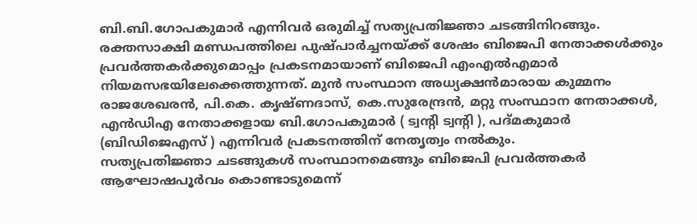ബി.ബി.ഗോപകുമാർ എന്നിവർ ഒരുമിച്ച് സത്യപ്രതിജ്ഞാ ചടങ്ങിനിറങ്ങും.
രക്തസാക്ഷി മണ്ഡപത്തിലെ പുഷ്പാർച്ചനയ്ക്ക് ശേഷം ബിജെപി നേതാക്കൾക്കും പ്രവർത്തകർക്കുമൊപ്പം പ്രകടനമായാണ് ബിജെപി എംഎൽഎമാർ നിയമസഭയിലേക്കെത്തുന്നത്. മുൻ സംസ്ഥാന അധ്യക്ഷൻമാരായ കുമ്മനം രാജശേഖരൻ, പി.കെ. കൃഷ്ണദാസ്, കെ.സുരേന്ദ്രൻ, മറ്റു സംസ്ഥാന നേതാക്കൾ, എൻഡിഎ നേതാക്കളായ ബി.ഗോപകുമാർ ( ട്വന്റി ട്വന്റി ), പദ്മകുമാർ (ബിഡിജെഎസ് ) എന്നിവർ പ്രകടനത്തിന് നേതൃത്വം നൽകും.
സത്യപ്രതിജ്ഞാ ചടങ്ങുകൾ സംസ്ഥാനമെങ്ങും ബിജെപി പ്രവർത്തകർ ആഘോഷപൂർവം കൊണ്ടാടുമെന്ന്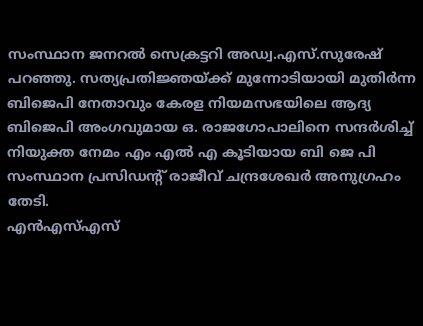സംസ്ഥാന ജനറൽ സെക്രട്ടറി അഡ്വ.എസ്.സുരേഷ് പറഞ്ഞു. സത്യപ്രതിജ്ഞയ്ക്ക് മുന്നോടിയായി മുതിർന്ന ബിജെപി നേതാവും കേരള നിയമസഭയിലെ ആദ്യ ബിജെപി അംഗവുമായ ഒ. രാജഗോപാലിനെ സന്ദർശിച്ച് നിയുക്ത നേമം എം എൽ എ കൂടിയായ ബി ജെ പി സംസ്ഥാന പ്രസിഡന്റ് രാജീവ് ചന്ദ്രശേഖർ അനുഗ്രഹം തേടി.
എൻഎസ്എസ്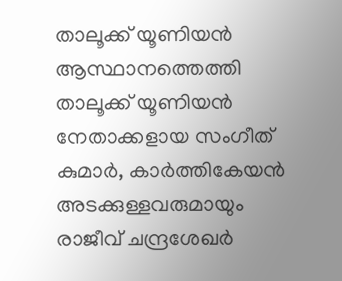താലൂക്ക് യൂണിയൻ ആസ്ഥാനത്തെത്തി താലൂക്ക് യൂണിയൻ നേതാക്കളായ സംഗീത് കുമാർ, കാർത്തികേയൻ അടക്കുള്ളവരുമായും രാജീവ് ചന്ദ്രശേഖർ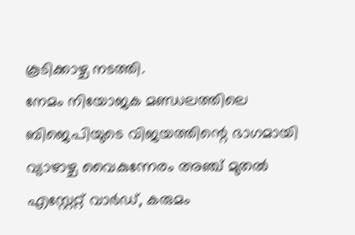കൂടിക്കാഴ്ച നടത്തി.
നേമം നിയോജക മണ്ഡലത്തിലെ ബിജെപിയുടെ വിജയത്തിന്റെ ഭാഗമായി വ്യാഴാഴ്ച വൈകുന്നേരം അഞ്ച് മുതൽ എസ്റ്റേറ്റ് വാർഡ്, കരുമം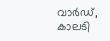വാർഡ്, കാലടി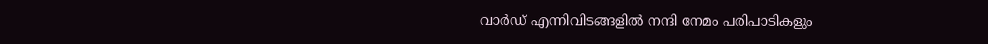വാർഡ് എന്നിവിടങ്ങളിൽ നന്ദി നേമം പരിപാടികളും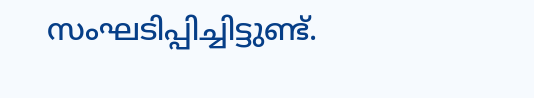സംഘടിപ്പിച്ചിട്ടുണ്ട്.